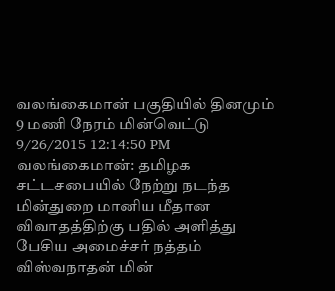வலங்கைமான் பகுதியில் தினமும் 9 மணி நேரம் மின்வெட்டு
9/26/2015 12:14:50 PM
வலங்கைமான்: தமிழக சட்டசபையில் நேற்று நடந்த மின்துறை மானிய மீதான விவாதத்திற்கு பதில் அளித்து பேசிய அமைச்சர் நத்தம் விஸ்வநாதன் மின்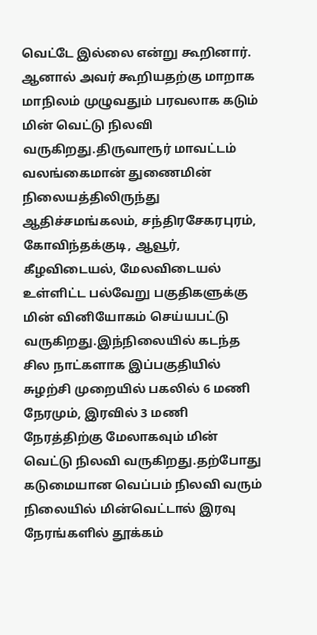வெட்டே இல்லை என்று கூறினார். ஆனால் அவர் கூறியதற்கு மாறாக மாநிலம் முழுவதும் பரவலாக கடும் மின் வெட்டு நிலவி வருகிறது.திருவாரூர் மாவட்டம் வலங்கைமான் துணைமின் நிலையத்திலிருந்து ஆதிச்சமங்கலம், சந்திரசேகரபுரம், கோவிந்தக்குடி, ஆவூர், கீழவிடையல், மேலவிடையல் உள்ளிட்ட பல்வேறு பகுதிகளுக்கு மின் வினியோகம் செய்யபட்டு வருகிறது.இந்நிலையில் கடந்த சில நாட்களாக இப்பகுதியில் சுழற்சி முறையில் பகலில் 6 மணி நேரமும், இரவில் 3 மணி நேரத்திற்கு மேலாகவும் மின் வெட்டு நிலவி வருகிறது.தற்போது கடுமையான வெப்பம் நிலவி வரும் நிலையில் மின்வெட்டால் இரவு நேரங்களில் தூக்கம்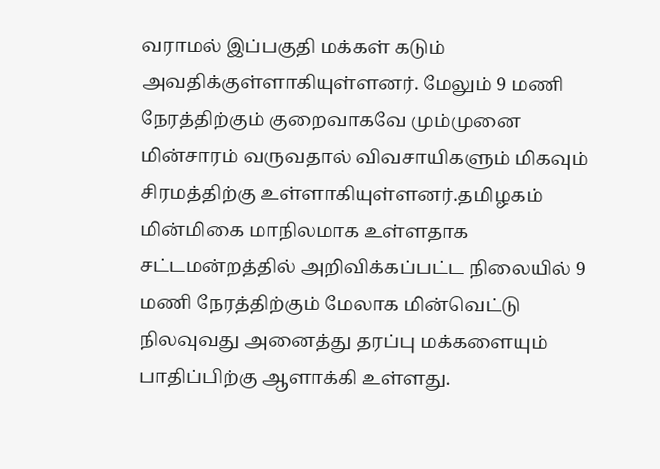வராமல் இப்பகுதி மக்கள் கடும் அவதிக்குள்ளாகியுள்ளனர். மேலும் 9 மணி நேரத்திற்கும் குறைவாகவே மும்முனை மின்சாரம் வருவதால் விவசாயிகளும் மிகவும் சிரமத்திற்கு உள்ளாகியுள்ளனர்.தமிழகம் மின்மிகை மாநிலமாக உள்ளதாக சட்டமன்றத்தில் அறிவிக்கப்பட்ட நிலையில் 9 மணி நேரத்திற்கும் மேலாக மின்வெட்டு நிலவுவது அனைத்து தரப்பு மக்களையும் பாதிப்பிற்கு ஆளாக்கி உள்ளது.